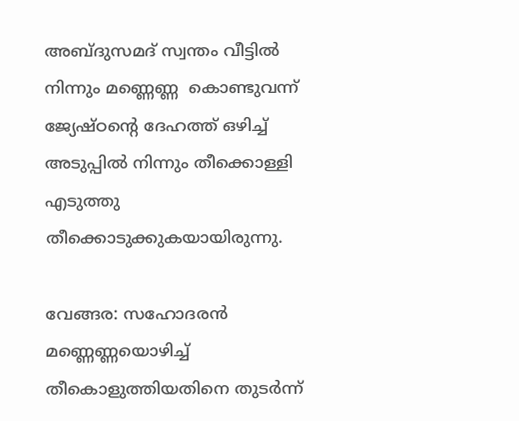അബ്ദുസമദ് സ്വന്തം വീട്ടില്‍ നിന്നും മണ്ണെണ്ണ  കൊണ്ടുവന്ന് ജ്യേഷ്ഠന്റെ ദേഹത്ത് ഒഴിച്ച് അടുപ്പില്‍ നിന്നും തീക്കൊള്ളി എടുത്തു  തീക്കൊടുക്കുകയായിരുന്നു.

വേങ്ങര: സഹോദരന്‍ മണ്ണെണ്ണയൊഴിച്ച് തീകൊളുത്തിയതിനെ തുടര്‍ന്ന്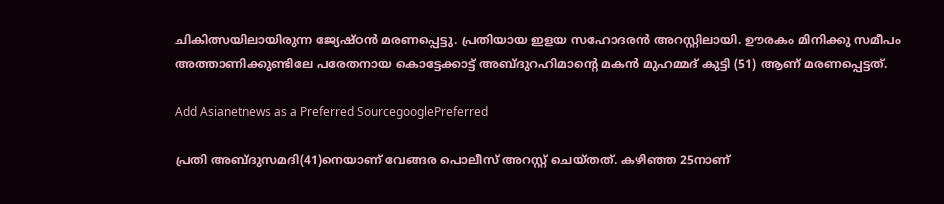ചികിത്സയിലായിരുന്ന ജ്യേഷ്ഠന്‍ മരണപ്പെട്ടു. പ്രതിയായ ഇളയ സഹോദരന്‍ അറസ്റ്റിലായി. ഊരകം മിനിക്കു സമീപം അത്താണിക്കുണ്ടിലേ പരേതനായ കൊട്ടേക്കാട്ട് അബ്ദുറഹിമാന്റെ മകന്‍ മുഹമ്മദ് കുട്ടി (51) ആണ് മരണപ്പെട്ടത്.

Add Asianetnews as a Preferred SourcegooglePreferred

പ്രതി അബ്ദുസമദി(41)നെയാണ് വേങ്ങര പൊലീസ് അറസ്റ്റ് ചെയ്തത്. കഴിഞ്ഞ 25നാണ്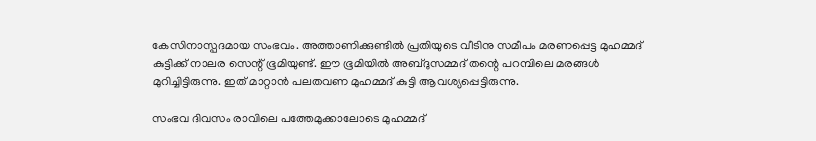കേസിനാസ്പദമായ സംഭവം. അത്താണിക്കുണ്ടില്‍ പ്രതിയുടെ വീടിനു സമീപം മരണപ്പെട്ട മുഹമ്മദ് കുട്ടിക്ക് നാലര സെന്റ് ഭൂമിയുണ്ട്. ഈ ഭൂമിയില്‍ അബ്ദുസമ്മദ് തന്റെ പറമ്പിലെ മരങ്ങള്‍ മുറിച്ചിട്ടിരുന്നു. ഇത് മാറ്റാന്‍ പലതവണ മുഹമ്മദ് കുട്ടി ആവശ്യപ്പെട്ടിരുന്നു.

സംഭവ ദിവസം രാവിലെ പത്തേമുക്കാലോടെ മുഹമ്മദ്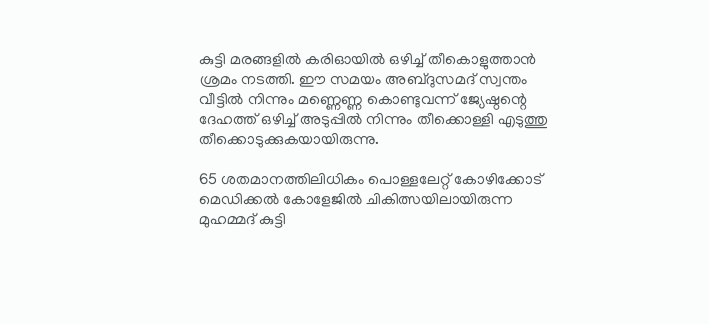കുട്ടി മരങ്ങളില്‍ കരിഓയില്‍ ഒഴിച്ച് തീകൊളുത്താന്‍ ശ്രമം നടത്തി. ഈ സമയം അബ്ദുസമദ് സ്വന്തം വീട്ടില്‍ നിന്നും മണ്ണെണ്ണ കൊണ്ടുവന്ന് ജ്യേഷ്ഠന്റെ ദേഹത്ത് ഒഴിച്ച് അടുപ്പില്‍ നിന്നും തീക്കൊള്ളി എടുത്തു തീക്കൊടുക്കുകയായിരുന്നു.

65 ശതമാനത്തിലിധികം പൊള്ളലേറ്റ് കോഴിക്കോട് മെഡിക്കല്‍ കോളേജില്‍ ചികിത്സയിലായിരുന്ന മുഹമ്മദ് കുട്ടി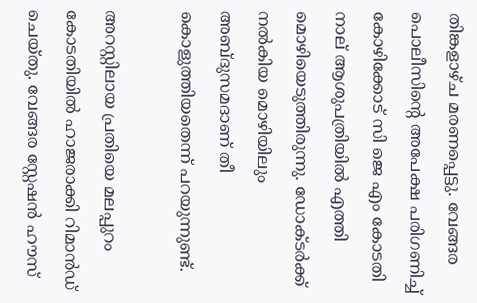തിങ്കളാഴ്ച മരണപ്പെട്ടു. വേങ്ങര പൊലീസിന്റെ അപേക്ഷ പരിഗണിച്ച് കോഴിക്കോട് സി ജെ എം കോടതി നാല് ആശുപത്രിയില്‍ എത്തി മൊഴിയെടുത്തിരുന്നു. ഡോക്ടര്‍ക്ക് നല്‍കിയ മൊഴിയിലും അബ്ദുസമദാണ് തീ കൊളുത്തിയതെന്ന് പറയുന്നുണ്ട്.

അറസ്റ്റിലായ പ്രതിയെ മലപ്പുറം കോടതിയില്‍ ഹാജരാക്കി റിമാന്‍ഡ് ചെയ്തു. വേങ്ങര സ്റ്റേഷന്‍ ഹൗസ്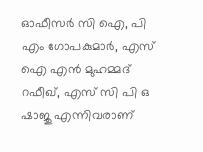ഓഫീസര്‍ സി ഐ, പി എം ഗോപകുമാര്‍, എസ് ഐ എന്‍ മുഹമ്മദ് റഫീഖ്, എസ് സി പി ഒ ഷാജു എന്നിവരാണ്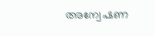അന്വേഷണ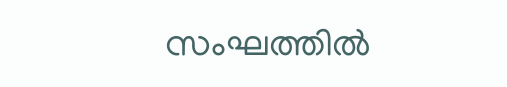സംഘത്തില്‍